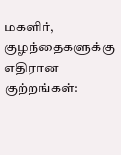மகளிர், குழந்தைகளுக்கு எதிரான குற்றங்கள்: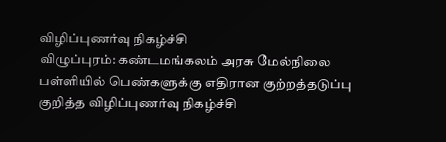விழிப்புணர்வு நிகழ்ச்சி
விழுப்புரம்: கண்டமங்கலம் அரசு மேல்நிலை பள்ளியில் பெண்களுக்கு எதிரான குற்றத்தடுப்பு குறித்த விழிப்புணர்வு நிகழ்ச்சி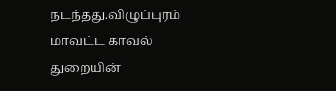நடந்தது.விழுப்புரம் மாவட்ட காவல் துறையின்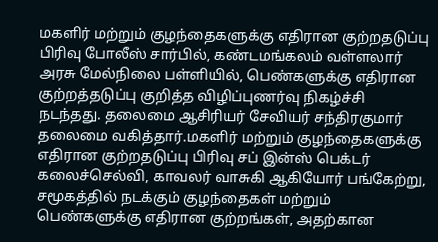மகளிர் மற்றும் குழந்தைகளுக்கு எதிரான குற்றதடுப்பு பிரிவு போலீஸ் சார்பில், கண்டமங்கலம் வள்ளலார் அரசு மேல்நிலை பள்ளியில், பெண்களுக்கு எதிரான குற்றத்தடுப்பு குறித்த விழிப்புணர்வு நிகழ்ச்சி நடந்தது. தலைமை ஆசிரியர் சேவியர் சந்திரகுமார் தலைமை வகித்தார்.மகளிர் மற்றும் குழந்தைகளுக்கு எதிரான குற்றதடுப்பு பிரிவு சப் இன்ஸ் பெக்டர் கலைச்செல்வி, காவலர் வாசுகி ஆகியோர் பங்கேற்று, சமூகத்தில் நடக்கும் குழந்தைகள் மற்றும் பெண்களுக்கு எதிரான குற்றங்கள், அதற்கான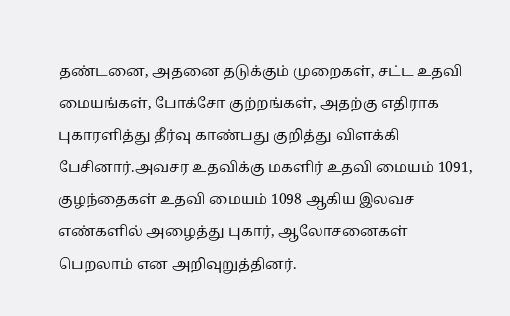தண்டனை, அதனை தடுக்கும் முறைகள், சட்ட உதவி மையங்கள், போக்சோ குற்றங்கள், அதற்கு எதிராக புகாரளித்து தீர்வு காண்பது குறித்து விளக்கி பேசினார்.அவசர உதவிக்கு மகளிர் உதவி மையம் 1091, குழந்தைகள் உதவி மையம் 1098 ஆகிய இலவச எண்களில் அழைத்து புகார், ஆலோசனைகள் பெறலாம் என அறிவுறுத்தினர்.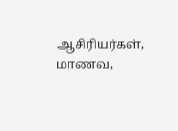ஆசிரியர்கள், மாணவ,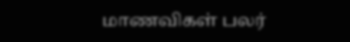மாணவிகள் பலர்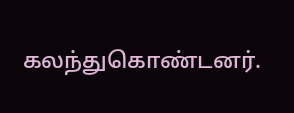கலந்துகொண்டனர்.